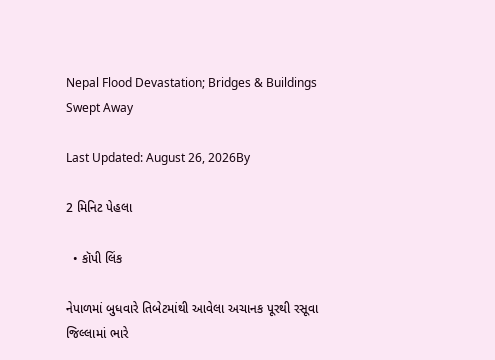Nepal Flood Devastation; Bridges & Buildings Swept Away

Last Updated: August 26, 2026By

2 મિનિટ પેહલા

  • કૉપી લિંક

નેપાળમાં બુધવારે તિબેટમાંથી આવેલા અચાનક પૂરથી રસૂવા જિલ્લામાં ભારે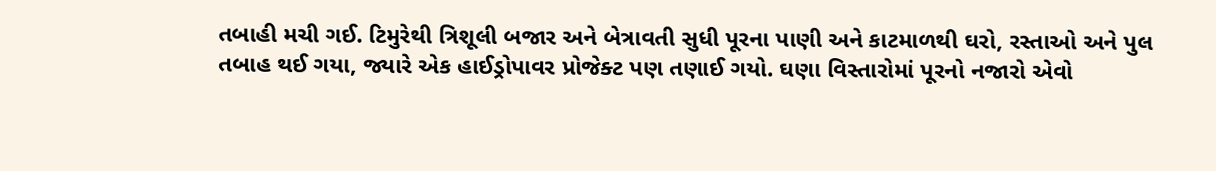તબાહી મચી ગઈ. ટિમુરેથી ત્રિશૂલી બજાર અને બેત્રાવતી સુધી પૂરના પાણી અને કાટમાળથી ઘરો, રસ્તાઓ અને પુલ તબાહ થઈ ગયા, જ્યારે એક હાઈડ્રોપાવર પ્રોજેક્ટ પણ તણાઈ ગયો. ઘણા વિસ્તારોમાં પૂરનો નજારો એવો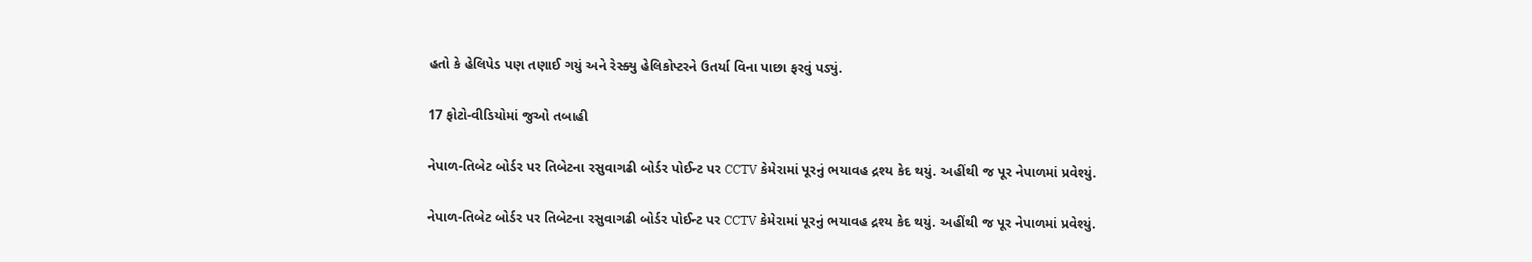હતો કે હેલિપેડ પણ તણાઈ ગયું અને રેસ્ક્યુ હેલિકોપ્ટરને ઉતર્યા વિના પાછા ફરવું પડ્યું.

17 ફોટો-વીડિયોમાં જુઓ તબાહી

નેપાળ-તિબેટ બોર્ડર પર તિબેટના રસુવાગઢી બોર્ડર પોઈન્ટ પર CCTV કેમેરામાં પૂરનું ભયાવહ દ્રશ્ય કેદ થયું. અહીંથી જ પૂર નેપાળમાં પ્રવેશ્યું.

નેપાળ-તિબેટ બોર્ડર પર તિબેટના રસુવાગઢી બોર્ડર પોઈન્ટ પર CCTV કેમેરામાં પૂરનું ભયાવહ દ્રશ્ય કેદ થયું. અહીંથી જ પૂર નેપાળમાં પ્રવેશ્યું.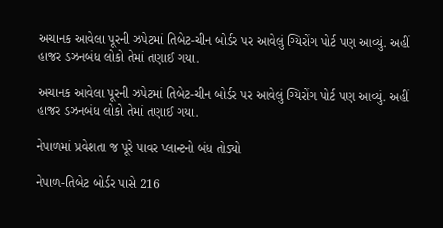અચાનક આવેલા પૂરની ઝપેટમાં તિબેટ-ચીન બોર્ડર પર આવેલું ગ્યિરોંગ પોર્ટ પણ આવ્યું. અહીં હાજર ડઝનબંધ લોકો તેમાં તણાઈ ગયા.

અચાનક આવેલા પૂરની ઝપેટમાં તિબેટ-ચીન બોર્ડર પર આવેલું ગ્યિરોંગ પોર્ટ પણ આવ્યું. અહીં હાજર ડઝનબંધ લોકો તેમાં તણાઈ ગયા.

નેપાળમાં પ્રવેશતા જ પૂરે પાવર પ્લાન્ટનો બંધ તોડ્યો

નેપાળ-તિબેટ બોર્ડર પાસે 216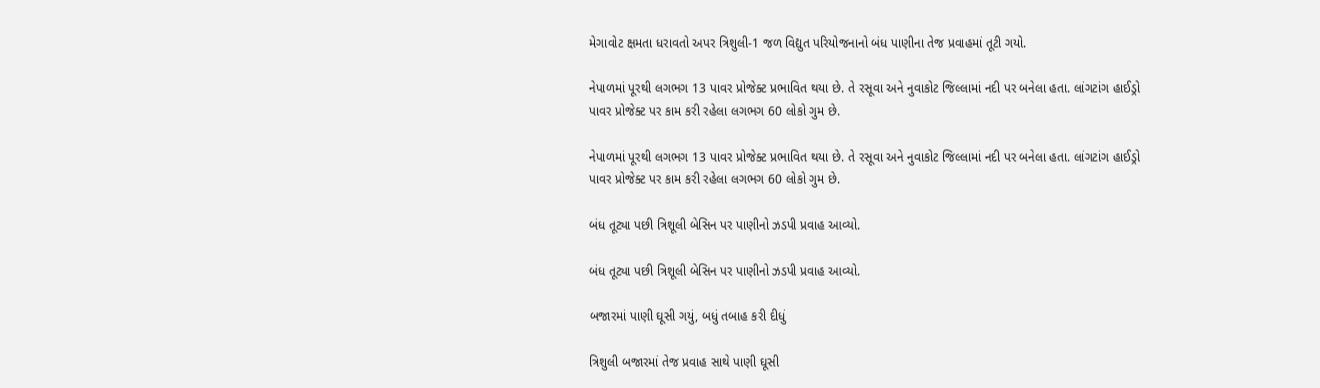મેગાવોટ ક્ષમતા ધરાવતો અપર ત્રિશુલી-1 જળ વિદ્યુત પરિયોજનાનો બંધ પાણીના તેજ પ્રવાહમાં તૂટી ગયો.

નેપાળમાં પૂરથી લગભગ 13 પાવર પ્રોજેક્ટ પ્રભાવિત થયા છે. તે રસૂવા અને નુવાકોટ જિલ્લામાં નદી પર બનેલા હતા. લાંગટાંગ હાઈડ્રો પાવર પ્રોજેક્ટ પર કામ કરી રહેલા લગભગ 60 લોકો ગુમ છે.

નેપાળમાં પૂરથી લગભગ 13 પાવર પ્રોજેક્ટ પ્રભાવિત થયા છે. તે રસૂવા અને નુવાકોટ જિલ્લામાં નદી પર બનેલા હતા. લાંગટાંગ હાઈડ્રો પાવર પ્રોજેક્ટ પર કામ કરી રહેલા લગભગ 60 લોકો ગુમ છે.

બંધ તૂટ્યા પછી ત્રિશૂલી બેસિન પર પાણીનો ઝડપી પ્રવાહ આવ્યો.

બંધ તૂટ્યા પછી ત્રિશૂલી બેસિન પર પાણીનો ઝડપી પ્રવાહ આવ્યો.

બજારમાં પાણી ઘૂસી ગયું, બધું તબાહ કરી દીધું

ત્રિશુલી બજારમાં તેજ પ્રવાહ સાથે પાણી ઘૂસી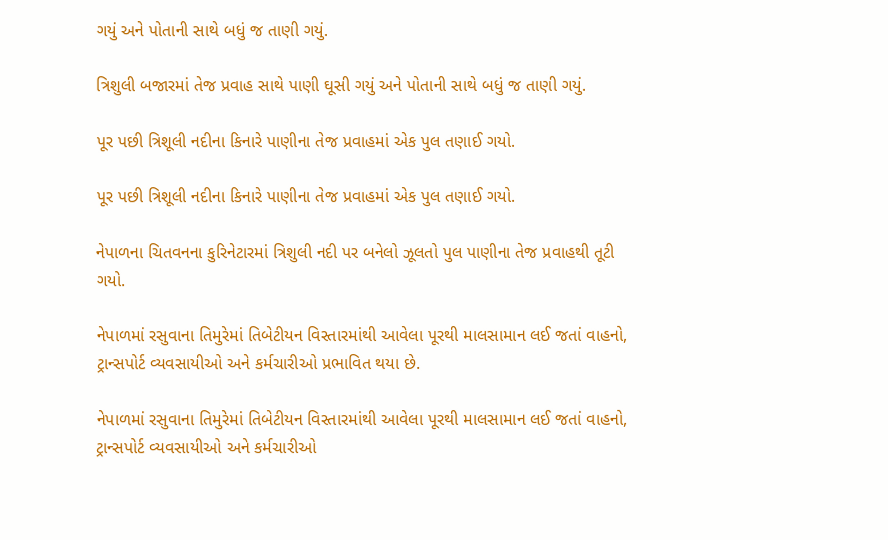ગયું અને પોતાની સાથે બધું જ તાણી ગયું.

ત્રિશુલી બજારમાં તેજ પ્રવાહ સાથે પાણી ઘૂસી ગયું અને પોતાની સાથે બધું જ તાણી ગયું.

પૂર પછી ત્રિશૂલી નદીના કિનારે પાણીના તેજ પ્રવાહમાં એક પુલ તણાઈ ગયો.

પૂર પછી ત્રિશૂલી નદીના કિનારે પાણીના તેજ પ્રવાહમાં એક પુલ તણાઈ ગયો.

નેપાળના ચિતવનના કુરિનેટારમાં ત્રિશુલી નદી પર બનેલો ઝૂલતો પુલ પાણીના તેજ પ્રવાહથી તૂટી ગયો.

નેપાળમાં રસુવાના તિમુરેમાં તિબેટીયન વિસ્તારમાંથી આવેલા પૂરથી માલસામાન લઈ જતાં વાહનો, ટ્રાન્સપોર્ટ વ્યવસાયીઓ અને કર્મચારીઓ પ્રભાવિત થયા છે.

નેપાળમાં રસુવાના તિમુરેમાં તિબેટીયન વિસ્તારમાંથી આવેલા પૂરથી માલસામાન લઈ જતાં વાહનો, ટ્રાન્સપોર્ટ વ્યવસાયીઓ અને કર્મચારીઓ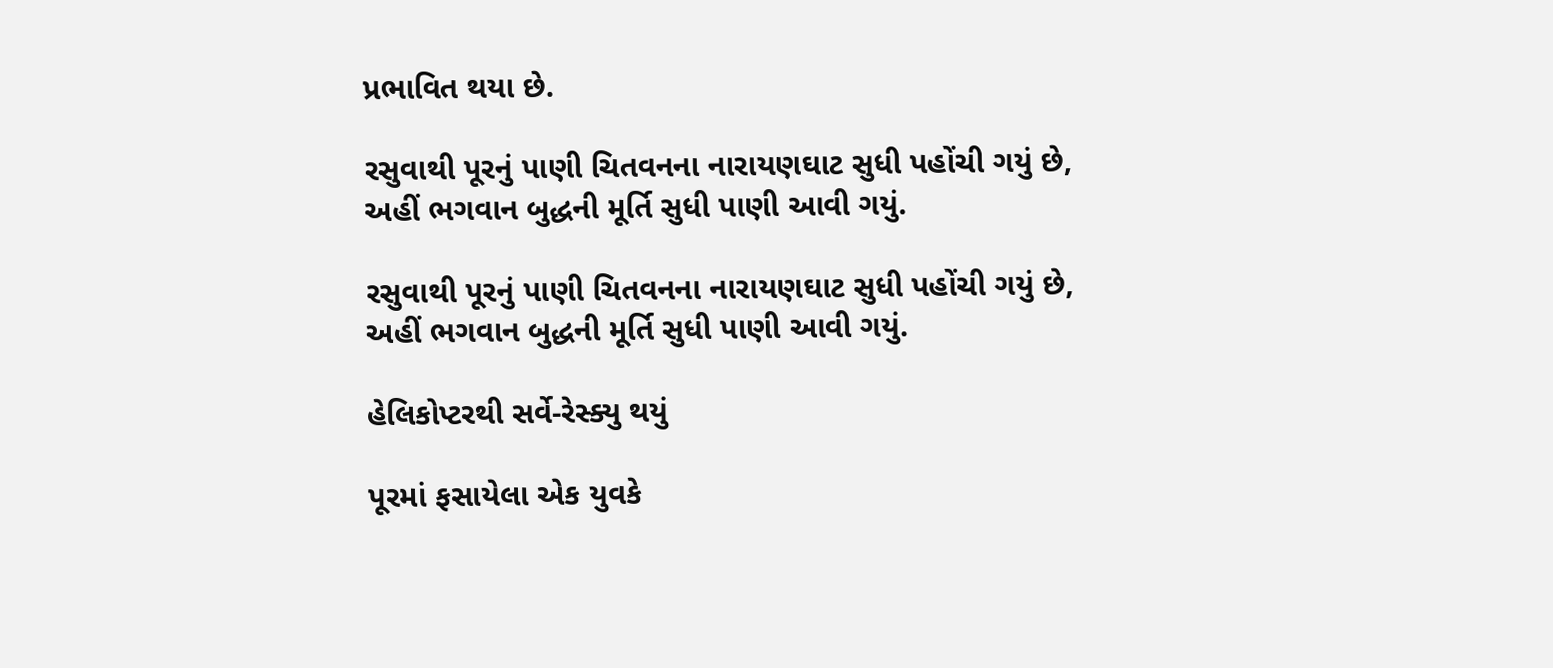પ્રભાવિત થયા છે.

રસુવાથી પૂરનું પાણી ચિતવનના નારાયણઘાટ સુધી પહોંચી ગયું છે, અહીં ભગવાન બુદ્ધની મૂર્તિ સુધી પાણી આવી ગયું.

રસુવાથી પૂરનું પાણી ચિતવનના નારાયણઘાટ સુધી પહોંચી ગયું છે, અહીં ભગવાન બુદ્ધની મૂર્તિ સુધી પાણી આવી ગયું.

હેલિકોપ્ટરથી સર્વે-રેસ્ક્યુ થયું

પૂરમાં ફસાયેલા એક યુવકે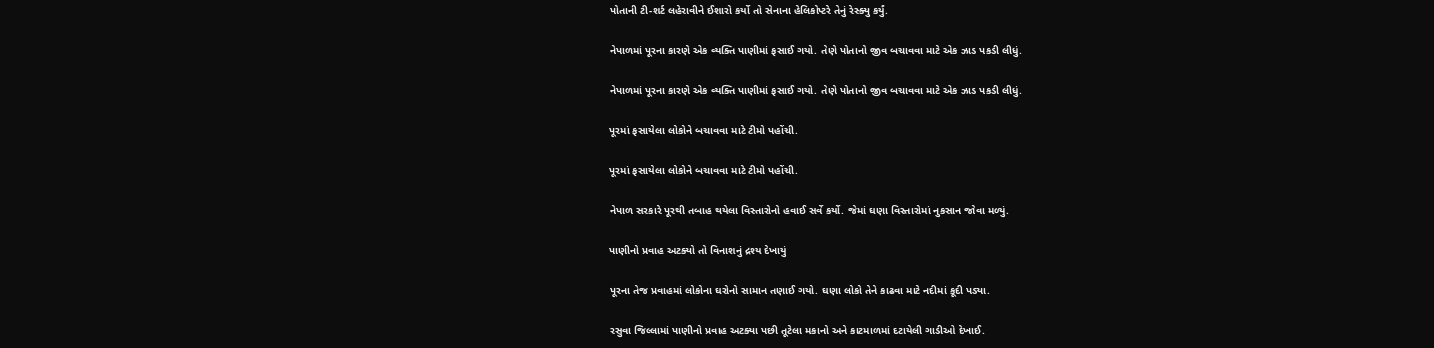પોતાની ટી-શર્ટ લહેરાવીને ઈશારો કર્યો તો સેનાના હેલિકોપ્ટરે તેનું રેસ્ક્યુ કર્યું.

નેપાળમાં પૂરના કારણે એક વ્યક્તિ પાણીમાં ફસાઈ ગયો. તેણે પોતાનો જીવ બચાવવા માટે એક ઝાડ પકડી લીધું.

નેપાળમાં પૂરના કારણે એક વ્યક્તિ પાણીમાં ફસાઈ ગયો. તેણે પોતાનો જીવ બચાવવા માટે એક ઝાડ પકડી લીધું.

પૂરમાં ફસાયેલા લોકોને બચાવવા માટે ટીમો પહોંચી.

પૂરમાં ફસાયેલા લોકોને બચાવવા માટે ટીમો પહોંચી.

નેપાળ સરકારે પૂરથી તબાહ થયેલા વિસ્તારોનો હવાઈ સર્વે કર્યો. જેમાં ઘણા વિસ્તારોમાં નુકસાન જોવા મળ્યું.

પાણીનો પ્રવાહ અટક્યો તો વિનાશનું દ્રશ્ય દેખાયું

પૂરના તેજ પ્રવાહમાં લોકોના ઘરોનો સામાન તણાઈ ગયો. ઘણા લોકો તેને કાઢવા માટે નદીમાં કૂદી પડ્યા.

રસુવા જિલ્લામાં પાણીનો પ્રવાહ અટક્યા પછી તૂટેલા મકાનો અને કાટમાળમાં દટાયેલી ગાડીઓ દેખાઈ.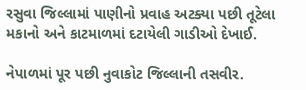રસુવા જિલ્લામાં પાણીનો પ્રવાહ અટક્યા પછી તૂટેલા મકાનો અને કાટમાળમાં દટાયેલી ગાડીઓ દેખાઈ.

નેપાળમાં પૂર પછી નુવાકોટ જિલ્લાની તસવીર.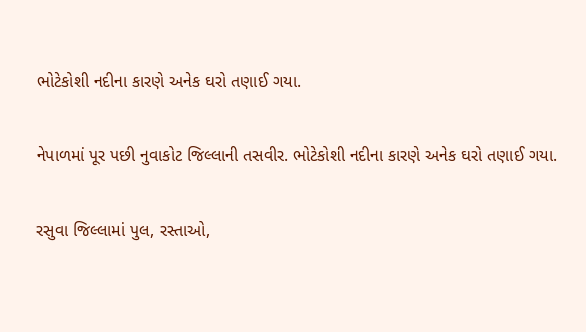ભોટેકોશી નદીના કારણે અનેક ઘરો તણાઈ ગયા.

નેપાળમાં પૂર પછી નુવાકોટ જિલ્લાની તસવીર. ભોટેકોશી નદીના કારણે અનેક ઘરો તણાઈ ગયા.

રસુવા જિલ્લામાં પુલ, રસ્તાઓ,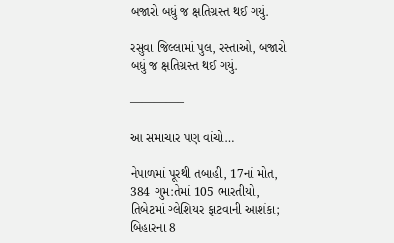બજારો બધું જ ક્ષતિગ્રસ્ત થઈ ગયું.

રસુવા જિલ્લામાં પુલ, રસ્તાઓ, બજારો બધું જ ક્ષતિગ્રસ્ત થઈ ગયું.

————–

આ સમાચાર પણ વાંચો…

નેપાળમાં પૂરથી તબાહી, 17નાં મોત, 384 ગુમ:તેમાં 105 ભારતીયો, તિબેટમાં ગ્લેશિયર ફાટવાની આશંકા; બિહારના 8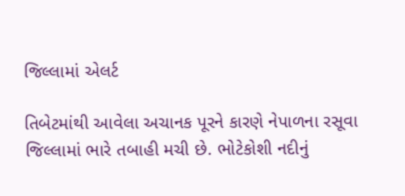જિલ્લામાં એલર્ટ

તિબેટમાંથી આવેલા અચાનક પૂરને કારણે નેપાળના રસૂવા જિલ્લામાં ભારે તબાહી મચી છે. ભોટેકોશી નદીનું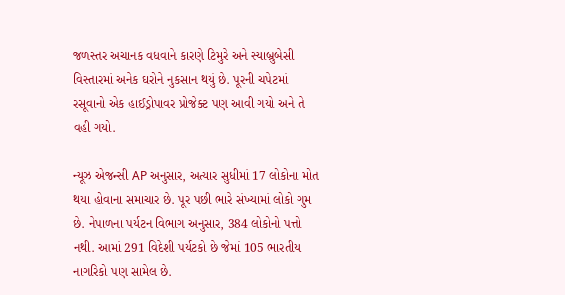જળસ્તર અચાનક વધવાને કારણે ટિમુરે અને સ્યાબ્રુબેસી વિસ્તારમાં અનેક ઘરોને નુકસાન થયું છે. પૂરની ચપેટમાં રસૂવાનો એક હાઈડ્રોપાવર પ્રોજેક્ટ પણ આવી ગયો અને તે વહી ગયો.

ન્યૂઝ એજન્સી AP અનુસાર, અત્યાર સુધીમાં 17 લોકોના મોત થયા હોવાના સમાચાર છે. પૂર પછી ભારે સંખ્યામાં લોકો ગુમ છે. નેપાળના પર્યટન વિભાગ અનુસાર, 384 લોકોનો પત્તો નથી. આમાં 291 વિદેશી પર્યટકો છે જેમાં 105 ભારતીય નાગરિકો પણ સામેલ છે.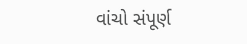વાંચો સંપૂર્ણ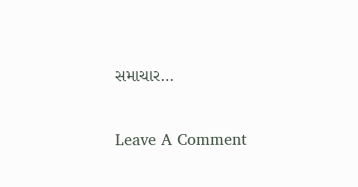સમાચાર…

Leave A Comment